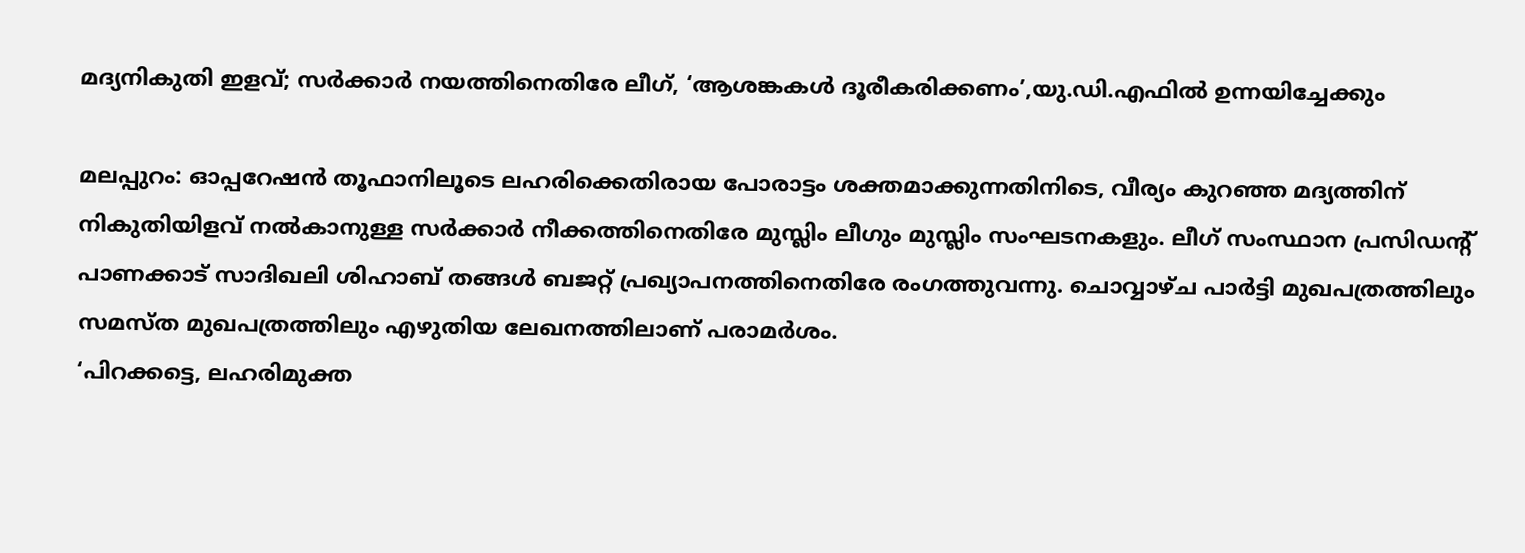മദ്യനികുതി ഇളവ്; സര്‍ക്കാര്‍ നയത്തിനെതിരേ ലീഗ്, ‘ആശങ്കകള്‍ ദൂരീകരിക്കണം’,യു.ഡി.എഫില്‍ ഉന്നയിച്ചേക്കും

മലപ്പുറം: ഓപ്പറേഷന്‍ തൂഫാനിലൂടെ ലഹരിക്കെതിരായ പോരാട്ടം ശക്തമാക്കുന്നതിനിടെ, വീര്യം കുറഞ്ഞ മദ്യത്തിന് നികുതിയിളവ് നല്‍കാനുള്ള സര്‍ക്കാര്‍ നീക്കത്തിനെതിരേ മുസ്ലിം ലീഗും മുസ്ലിം സംഘടനകളും. ലീഗ് സംസ്ഥാന പ്രസിഡന്റ് പാണക്കാട് സാദിഖലി ശിഹാബ് തങ്ങള്‍ ബജറ്റ് പ്രഖ്യാപനത്തിനെതിരേ രംഗത്തുവന്നു. ചൊവ്വാഴ്ച പാര്‍ട്ടി മുഖപത്രത്തിലും സമസ്ത മുഖപത്രത്തിലും എഴുതിയ ലേഖനത്തിലാണ് പരാമര്‍ശം.
‘പിറക്കട്ടെ, ലഹരിമുക്ത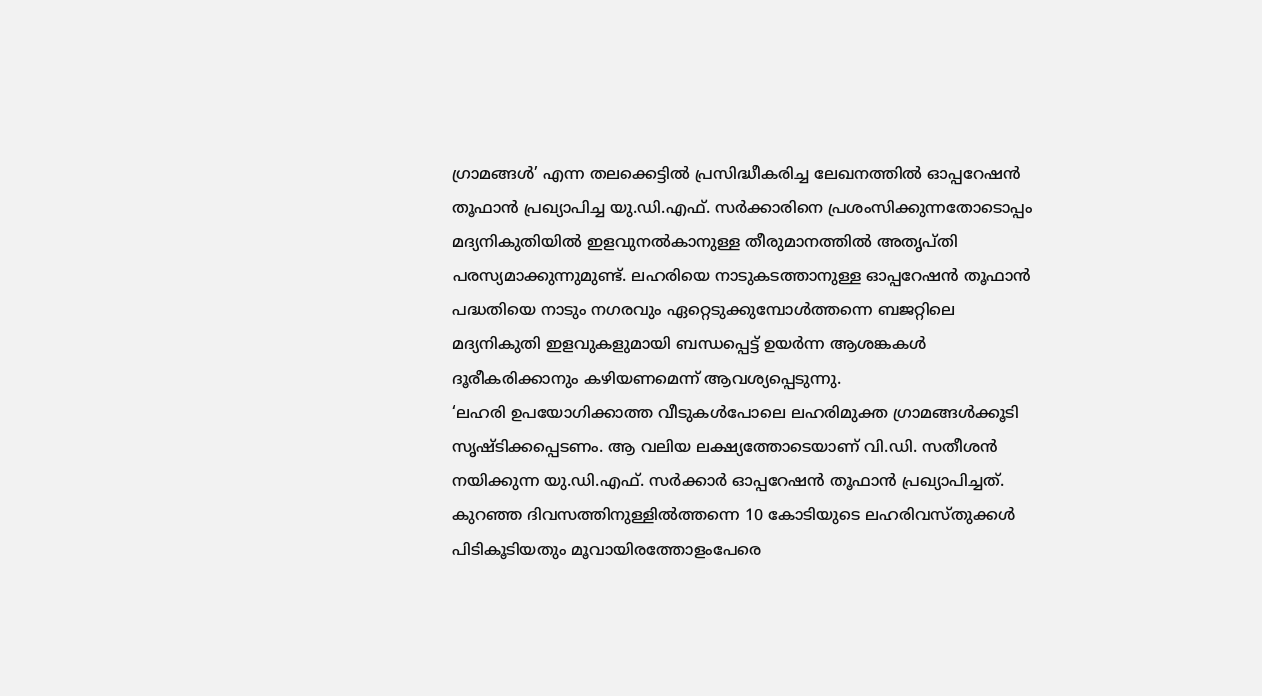ഗ്രാമങ്ങള്‍’ എന്ന തലക്കെട്ടില്‍ പ്രസിദ്ധീകരിച്ച ലേഖനത്തില്‍ ഓപ്പറേഷന്‍ തൂഫാന്‍ പ്രഖ്യാപിച്ച യു.ഡി.എഫ്. സര്‍ക്കാരിനെ പ്രശംസിക്കുന്നതോടൊപ്പം മദ്യനികുതിയില്‍ ഇളവുനല്‍കാനുള്ള തീരുമാനത്തില്‍ അതൃപ്തി പരസ്യമാക്കുന്നുമുണ്ട്. ലഹരിയെ നാടുകടത്താനുള്ള ഓപ്പറേഷന്‍ തൂഫാന്‍ പദ്ധതിയെ നാടും നഗരവും ഏറ്റെടുക്കുമ്പോള്‍ത്തന്നെ ബജറ്റിലെ മദ്യനികുതി ഇളവുകളുമായി ബന്ധപ്പെട്ട് ഉയര്‍ന്ന ആശങ്കകള്‍ ദൂരീകരിക്കാനും കഴിയണമെന്ന് ആവശ്യപ്പെടുന്നു.
‘ലഹരി ഉപയോഗിക്കാത്ത വീടുകള്‍പോലെ ലഹരിമുക്ത ഗ്രാമങ്ങള്‍ക്കൂടി സൃഷ്ടിക്കപ്പെടണം. ആ വലിയ ലക്ഷ്യത്തോടെയാണ് വി.ഡി. സതീശന്‍ നയിക്കുന്ന യു.ഡി.എഫ്. സര്‍ക്കാര്‍ ഓപ്പറേഷന്‍ തൂഫാന്‍ പ്രഖ്യാപിച്ചത്. കുറഞ്ഞ ദിവസത്തിനുള്ളില്‍ത്തന്നെ 10 കോടിയുടെ ലഹരിവസ്തുക്കള്‍ പിടികൂടിയതും മൂവായിരത്തോളംപേരെ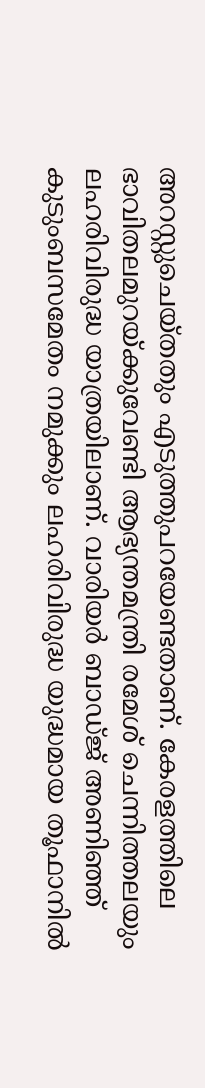അറസ്റ്റുചെയ്തതും എടുത്തുപറയേണ്ടതാണ്. കേരളത്തിലെ ഭാവിതലമുറയ്ക്കുവേണ്ടി ആഭ്യന്തമന്ത്രി രമേശ് ചെന്നിത്തലയും ലഹരിവിരുദ്ധ യാത്രയിലാണ്. വാരിയര്‍ ബാഡ്ജ് അണിഞ്ഞ് കുടുംബസമേതം നമുക്കും ലഹരിവിരുദ്ധ യുദ്ധമായ തൂഫാനില്‍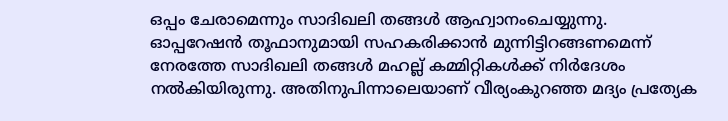ഒപ്പം ചേരാമെന്നും സാദിഖലി തങ്ങള്‍ ആഹ്വാനംചെയ്യുന്നു.
ഓപ്പറേഷന്‍ തൂഫാനുമായി സഹകരിക്കാന്‍ മുന്നിട്ടിറങ്ങണമെന്ന് നേരത്തേ സാദിഖലി തങ്ങള്‍ മഹല്ല് കമ്മിറ്റികള്‍ക്ക് നിര്‍ദേശം നല്‍കിയിരുന്നു. അതിനുപിന്നാലെയാണ് വീര്യംകുറഞ്ഞ മദ്യം പ്രത്യേക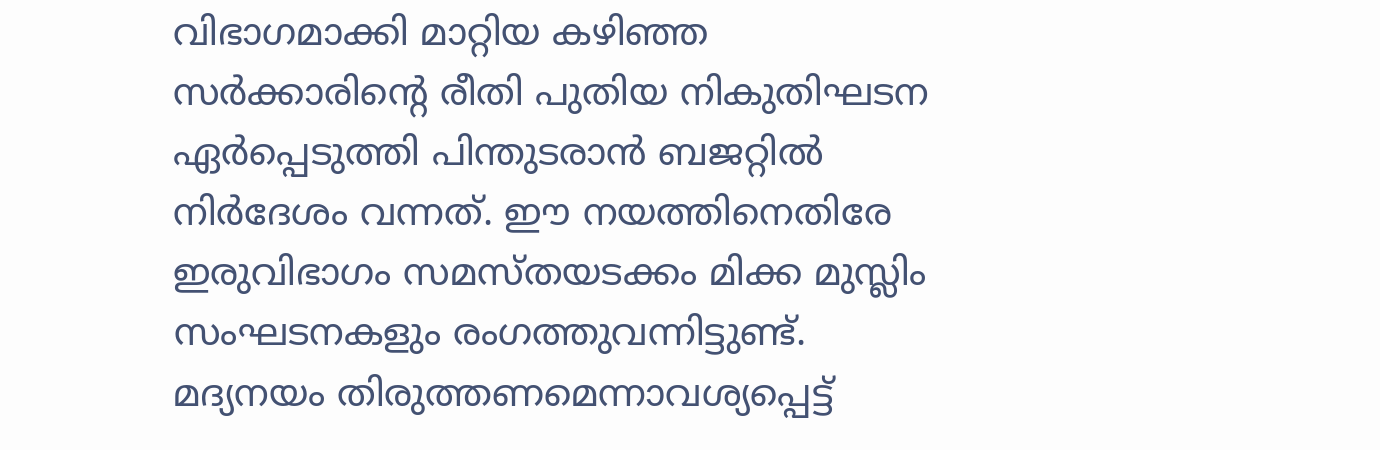വിഭാഗമാക്കി മാറ്റിയ കഴിഞ്ഞ സര്‍ക്കാരിന്റെ രീതി പുതിയ നികുതിഘടന ഏര്‍പ്പെടുത്തി പിന്തുടരാന്‍ ബജറ്റില്‍ നിര്‍ദേശം വന്നത്. ഈ നയത്തിനെതിരേ ഇരുവിഭാഗം സമസ്തയടക്കം മിക്ക മുസ്ലിം സംഘടനകളും രംഗത്തുവന്നിട്ടുണ്ട്. മദ്യനയം തിരുത്തണമെന്നാവശ്യപ്പെട്ട്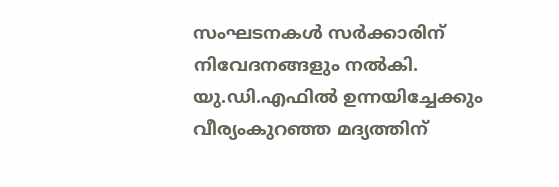സംഘടനകള്‍ സര്‍ക്കാരിന് നിവേദനങ്ങളും നല്‍കി.
യു.ഡി.എഫില്‍ ഉന്നയിച്ചേക്കും
വീര്യംകുറഞ്ഞ മദ്യത്തിന്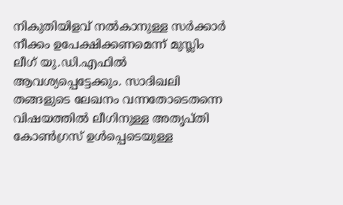നികുതിയിളവ് നല്‍കാനുള്ള സര്‍ക്കാര്‍ നീക്കം ഉപേക്ഷിക്കണമെന്ന് മുസ്ലിം ലീഗ് യു.ഡി.എഫില്‍ ആവശ്യപ്പെട്ടേക്കും. സാദിഖലി തങ്ങളുടെ ലേഖനം വന്നതോടെതന്നെ വിഷയത്തില്‍ ലീഗിനുള്ള അതൃപ്തി കോണ്‍ഗ്രസ് ഉള്‍പ്പെടെയുള്ള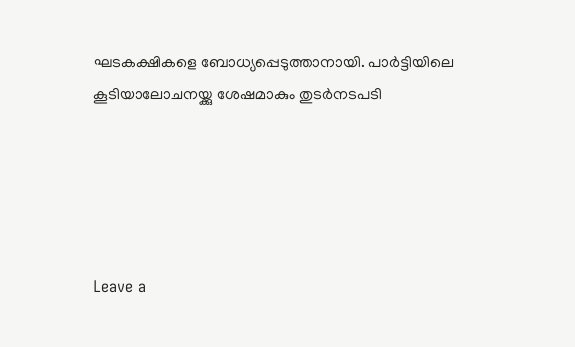ഘടകക്ഷികളെ ബോധ്യപ്പെടുത്താനായി. പാര്‍ട്ടിയിലെ കൂടിയാലോചനയ്ക്കു ശേഷമാകും തുടര്‍നടപടി





Leave a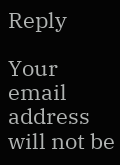Reply

Your email address will not be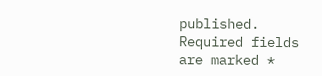published. Required fields are marked *